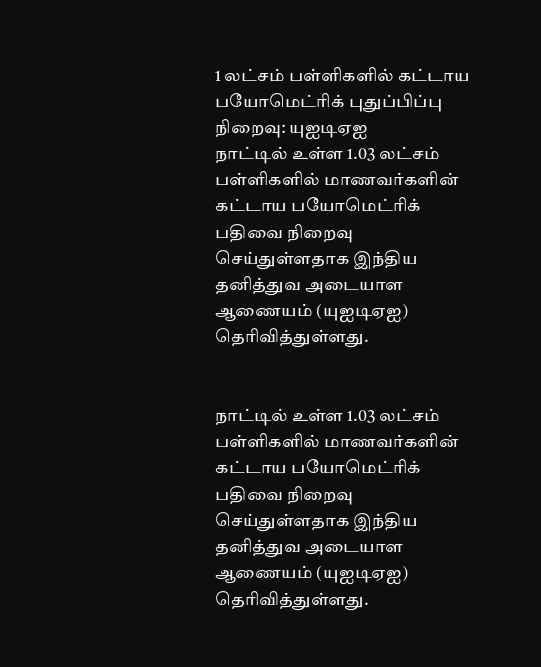1 லட்சம் பள்ளிகளில் கட்டாய பயோமெட்ரிக் புதுப்பிப்பு நிறைவு: யுஐடிஏஐ
நாட்டில் உள்ள 1.03 லட்சம் பள்ளிகளில் மாணவர்களின் கட்டாய பயோமெட்ரிக் பதிவை நிறைவு செய்துள்ளதாக இந்திய தனித்துவ அடையாள ஆணையம் (யுஐடிஏஐ) தெரிவித்துள்ளது.


நாட்டில் உள்ள 1.03 லட்சம் பள்ளிகளில் மாணவர்களின் கட்டாய பயோமெட்ரிக் பதிவை நிறைவு செய்துள்ளதாக இந்திய தனித்துவ அடையாள ஆணையம் (யுஐடிஏஐ) தெரிவித்துள்ளது.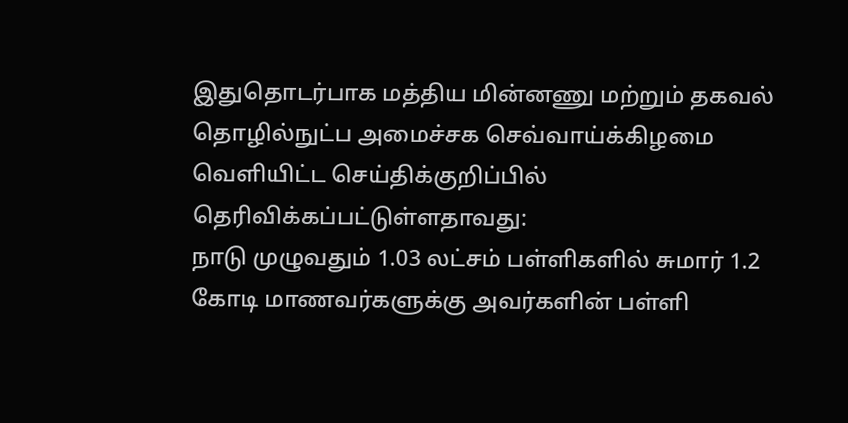இதுதொடர்பாக மத்திய மின்னணு மற்றும் தகவல் தொழில்நுட்ப அமைச்சக செவ்வாய்க்கிழமை வெளியிட்ட செய்திக்குறிப்பில் தெரிவிக்கப்பட்டுள்ளதாவது:
நாடு முழுவதும் 1.03 லட்சம் பள்ளிகளில் சுமார் 1.2 கோடி மாணவர்களுக்கு அவர்களின் பள்ளி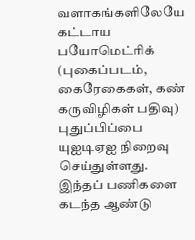வளாகங்களிலேயே கட்டாய பயோமெட்ரிக் (புகைப்படம், கைரேகைகள், கண் கருவிழிகள் பதிவு) புதுப்பிப்பை யுஐடிஏஐ நிறைவு செய்துள்ளது.
இந்தப் பணிகளை கடந்த ஆண்டு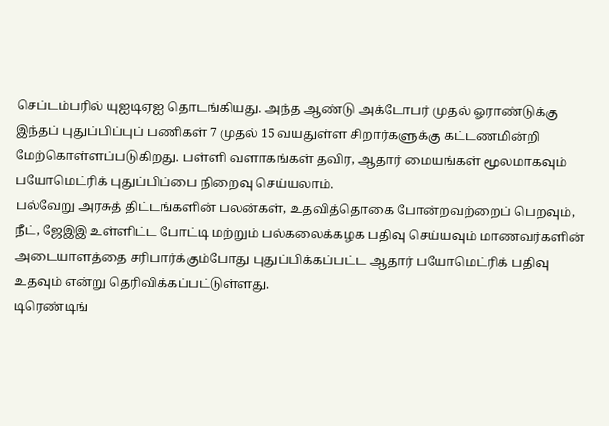செப்டம்பரில் யுஐடிஏஐ தொடங்கியது. அந்த ஆண்டு அக்டோபர் முதல் ஓராண்டுக்கு இந்தப் புதுப்பிப்புப் பணிகள் 7 முதல் 15 வயதுள்ள சிறார்களுக்கு கட்டணமின்றி மேற்கொள்ளப்படுகிறது. பள்ளி வளாகங்கள் தவிர, ஆதார் மையங்கள் மூலமாகவும் பயோமெட்ரிக் புதுப்பிப்பை நிறைவு செய்யலாம்.
பல்வேறு அரசுத் திட்டங்களின் பலன்கள், உதவித்தொகை போன்றவற்றைப் பெறவும், நீட், ஜேஇஇ உள்ளிட்ட போட்டி மற்றும் பல்கலைக்கழக பதிவு செய்யவும் மாணவர்களின் அடையாளத்தை சரிபார்க்கும்போது புதுப்பிக்கப்பட்ட ஆதார் பயோமெட்ரிக் பதிவு உதவும் என்று தெரிவிக்கப்பட்டுள்ளது.
டிரெண்டிங்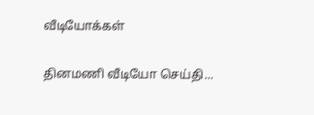வீடியோக்கள்

தினமணி வீடியோ செய்தி...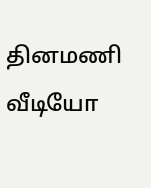தினமணி வீடியோ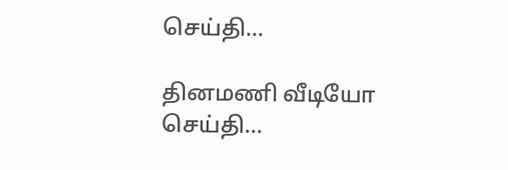செய்தி...

தினமணி வீடியோ செய்தி...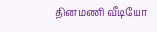தினமணி வீடியோ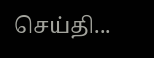செய்தி...